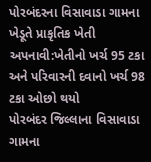પોરબંદરના વિસાવાડા ગામના ખેડૂતે પ્રાકૃતિક ખેતી અપનાવી:ખેતીનો ખર્ચ 95 ટકા અને પરિવારની દવાનો ખર્ચ 98 ટકા ઓછો થયો
પોરબંદર જિલ્લાના વિસાવાડા ગામના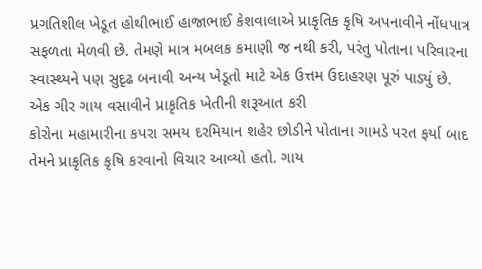પ્રગતિશીલ ખેડૂત હોથીભાઈ હાજાભાઈ કેશવાલાએ પ્રાકૃતિક કૃષિ અપનાવીને નોંધપાત્ર સફળતા મેળવી છે. તેમણે માત્ર મબલક કમાણી જ નથી કરી, પરંતુ પોતાના પરિવારના સ્વાસ્થ્યને પણ સુદૃઢ બનાવી અન્ય ખેડૂતો માટે એક ઉત્તમ ઉદાહરણ પૂરું પાડ્યું છે. એક ગીર ગાય વસાવીને પ્રાકૃતિક ખેતીની શરૂઆત કરી
કોરોના મહામારીના કપરા સમય દરમિયાન શહેર છોડીને પોતાના ગામડે પરત ફર્યા બાદ તેમને પ્રાકૃતિક કૃષિ કરવાનો વિચાર આવ્યો હતો. ગાય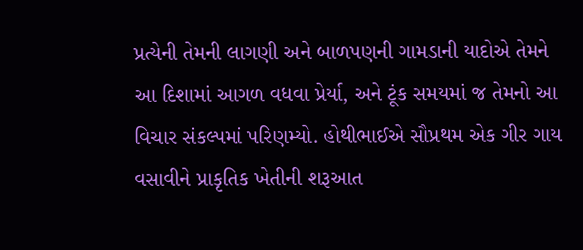પ્રત્યેની તેમની લાગણી અને બાળપણની ગામડાની યાદોએ તેમને આ દિશામાં આગળ વધવા પ્રેર્યા, અને ટૂંક સમયમાં જ તેમનો આ વિચાર સંકલ્પમાં પરિણમ્યો. હોથીભાઈએ સૌપ્રથમ એક ગીર ગાય વસાવીને પ્રાકૃતિક ખેતીની શરૂઆત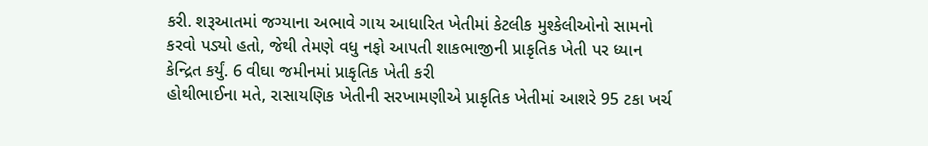કરી. શરૂઆતમાં જગ્યાના અભાવે ગાય આધારિત ખેતીમાં કેટલીક મુશ્કેલીઓનો સામનો કરવો પડ્યો હતો, જેથી તેમણે વધુ નફો આપતી શાકભાજીની પ્રાકૃતિક ખેતી પર ધ્યાન કેન્દ્રિત કર્યું. 6 વીઘા જમીનમાં પ્રાકૃતિક ખેતી કરી
હોથીભાઈના મતે, રાસાયણિક ખેતીની સરખામણીએ પ્રાકૃતિક ખેતીમાં આશરે 95 ટકા ખર્ચ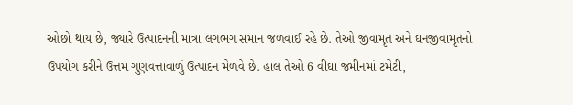ઓછો થાય છે, જ્યારે ઉત્પાદનની માત્રા લગભગ સમાન જળવાઈ રહે છે. તેઓ જીવામૃત અને ઘનજીવામૃતનો ઉપયોગ કરીને ઉત્તમ ગુણવત્તાવાળું ઉત્પાદન મેળવે છે. હાલ તેઓ 6 વીઘા જમીનમાં ટમેટી,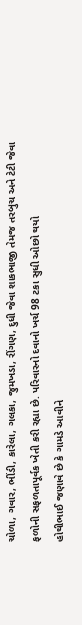ચોળા, ગવાર, ભીંડી, કારેલા, ગલકા, જુમખડા, રીંગણ, દુધી જેવા શાકભાજી તેમજ તરબુચ અને ટેટી જેવા ફળોની સફળતાપૂર્વક ખેતી કરી રહ્યા છે. પરિવારનો દવાનો ખર્ચ 98 ટકા સુધી ઓછો થયો
હોથીભાઈ જણાવે છે કે ગામડે આવીને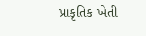પ્રાકૃતિક ખેતી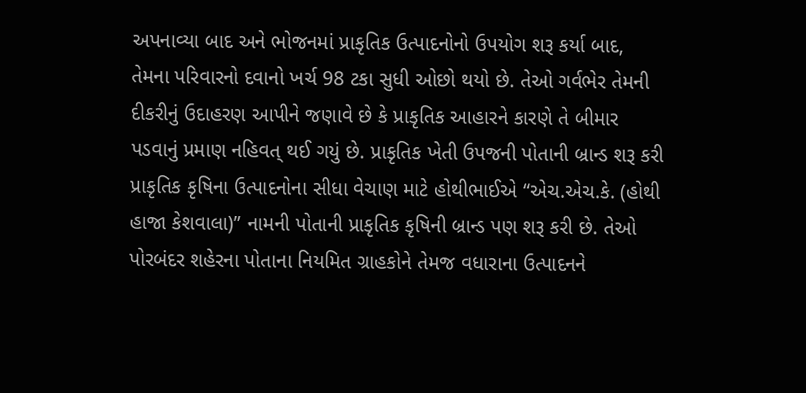અપનાવ્યા બાદ અને ભોજનમાં પ્રાકૃતિક ઉત્પાદનોનો ઉપયોગ શરૂ કર્યા બાદ, તેમના પરિવારનો દવાનો ખર્ચ 98 ટકા સુધી ઓછો થયો છે. તેઓ ગર્વભેર તેમની દીકરીનું ઉદાહરણ આપીને જણાવે છે કે પ્રાકૃતિક આહારને કારણે તે બીમાર પડવાનું પ્રમાણ નહિવત્ થઈ ગયું છે. પ્રાકૃતિક ખેતી ઉપજની પોતાની બ્રાન્ડ શરૂ કરી
પ્રાકૃતિક કૃષિના ઉત્પાદનોના સીધા વેચાણ માટે હોથીભાઈએ “એચ.એચ.કે. (હોથી હાજા કેશવાલા)” નામની પોતાની પ્રાકૃતિક કૃષિની બ્રાન્ડ પણ શરૂ કરી છે. તેઓ પોરબંદર શહેરના પોતાના નિયમિત ગ્રાહકોને તેમજ વધારાના ઉત્પાદનને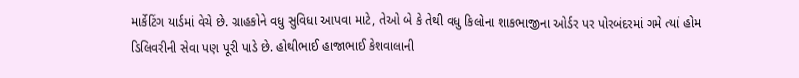માર્કેટિંગ યાર્ડમાં વેચે છે. ગ્રાહકોને વધુ સુવિધા આપવા માટે, તેઓ બે કે તેથી વધુ કિલોના શાકભાજીના ઓર્ડર પર પોરબંદરમાં ગમે ત્યાં હોમ ડિલિવરીની સેવા પણ પૂરી પાડે છે. હોથીભાઈ હાજાભાઈ કેશવાલાની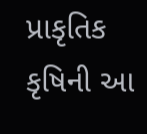પ્રાકૃતિક કૃષિની આ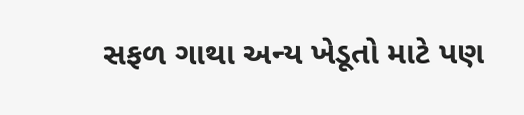સફળ ગાથા અન્ય ખેડૂતો માટે પણ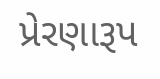પ્રેરણારૂપ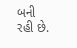બની રહી છે.